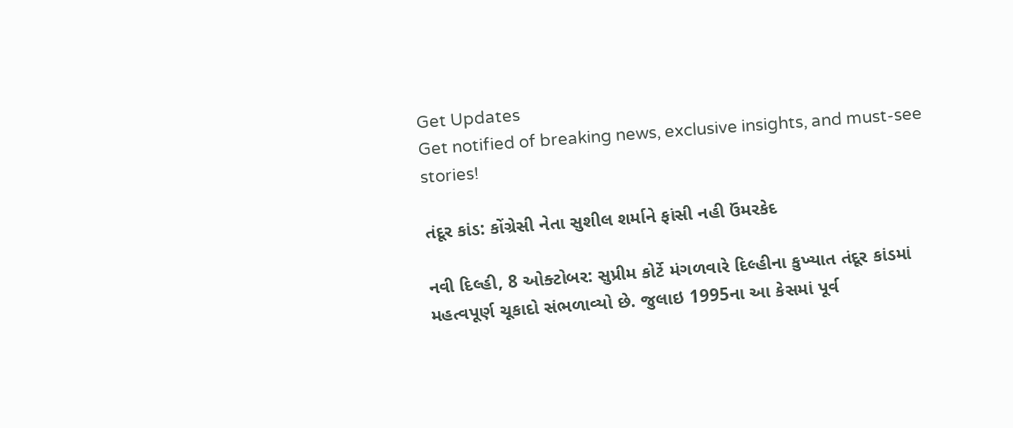Get Updates
Get notified of breaking news, exclusive insights, and must-see stories!

તંદૂર કાંડ: કોંગ્રેસી નેતા સુશીલ શર્માને ફાંસી નહી ઉંમરકેદ

નવી દિલ્હી, 8 ઓક્ટોબર: સુપ્રીમ કોર્ટે મંગળવારે દિલ્હીના કુખ્યાત તંદૂર કાંડમાં મહત્વપૂર્ણ ચૂકાદો સંભળાવ્યો છે. જુલાઇ 1995ના આ કેસમાં પૂર્વ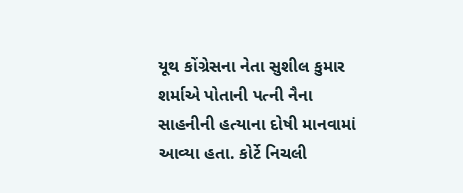યૂથ કોંગ્રેસના નેતા સુશીલ કુમાર શર્માએ પોતાની પત્ની નૈના સાહનીની હત્યાના દોષી માનવામાં આવ્યા હતા. કોર્ટે નિચલી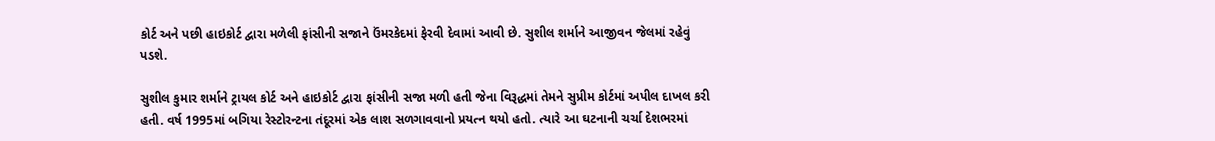કોર્ટ અને પછી હાઇકોર્ટ દ્વારા મળેલી ફાંસીની સજાને ઉંમરકેદમાં ફેરવી દેવામાં આવી છે. સુશીલ શર્માને આજીવન જેલમાં રહેવું પડશે.

સુશીલ કુમાર શર્માને ટ્રાયલ કોર્ટ અને હાઇકોર્ટ દ્વારા ફાંસીની સજા મળી હતી જેના વિરૂદ્ધમાં તેમને સુપ્રીમ કોર્ટમાં અપીલ દાખલ કરી હતી. વર્ષ 1995માં બગિયા રેસ્ટોરન્ટના તંદૂરમાં એક લાશ સળગાવવાનો પ્રયત્ન થયો હતો. ત્યારે આ ઘટનાની ચર્ચા દેશભરમાં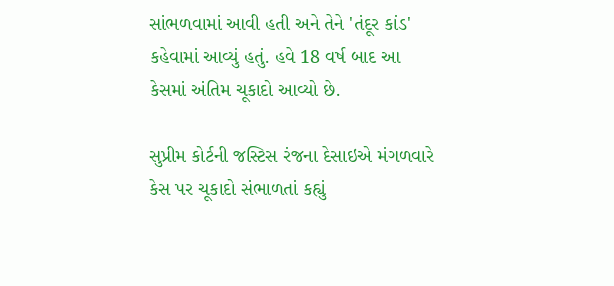સાંભળવામાં આવી હતી અને તેને 'તંદૂર કાંડ' કહેવામાં આવ્યું હતું. હવે 18 વર્ષ બાદ આ કેસમાં અંતિમ ચૂકાદો આવ્યો છે.

સુપ્રીમ કોર્ટની જસ્ટિસ રંજના દેસાઇએ મંગળવારે કેસ પર ચૂકાદો સંભાળતાં કહ્યું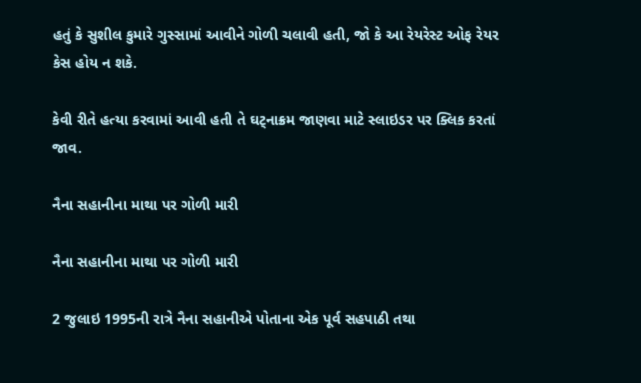હતું કે સુશીલ કુમારે ગુસ્સામાં આવીને ગોળી ચલાવી હતી, જો કે આ રેયરેસ્ટ ઓફ રેયર કેસ હોય ન શકે.

કેવી રીતે હત્યા કરવામાં આવી હતી તે ઘટ્નાક્રમ જાણવા માટે સ્લાઇડર પર ક્લિક કરતાં જાવ.

નૈના સહાનીના માથા પર ગોળી મારી

નૈના સહાનીના માથા પર ગોળી મારી

2 જુલાઇ 1995ની રાત્રે નૈના સહાનીએ પોતાના એક પૂર્વ સહપાઠી તથા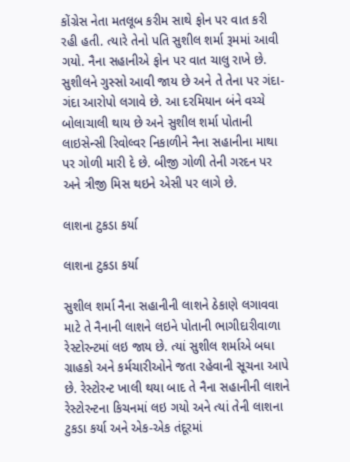કોંગ્રેસ નેતા મતલૂબ કરીમ સાથે ફોન પર વાત કરી રહી હતી. ત્યારે તેનો પતિ સુશીલ શર્મા રૂમમાં આવી ગયો. નૈના સહાનીએ ફોન પર વાત ચાલુ રાખે છે. સુશીલને ગુસ્સો આવી જાય છે અને તે તેના પર ગંદા-ગંદા આરોપો લગાવે છે. આ દરમિયાન બંને વચ્ચે બોલાચાલી થાય છે અને સુશીલ શર્મા પોતાની લાઇસેન્સી રિવોલ્વર નિકાળીને નૈના સહાનીના માથા પર ગોળી મારી દે છે. બીજી ગોળી તેની ગરદન પર અને ત્રીજી મિસ થઇને એસી પર લાગે છે.

લાશના ટુકડા કર્યા

લાશના ટુકડા કર્યા

સુશીલ શર્મા નૈના સહાનીની લાશને ઠેકાણે લગાવવા માટે તે નૈનાની લાશને લઇને પોતાની ભાગીદારીવાળા રેસ્ટોરન્ટમાં લઇ જાય છે. ત્યાં સુશીલ શર્માએ બધા ગ્રાહકો અને કર્મચારીઓને જતા રહેવાની સૂચના આપે છે. રેસ્ટોરન્ટ ખાલી થયા બાદ તે નૈના સહાનીની લાશને રેસ્ટોરન્ટના કિચનમાં લઇ ગયો અને ત્યાં તેની લાશના ટુકડા કર્યા અને એક-એક તંદૂરમાં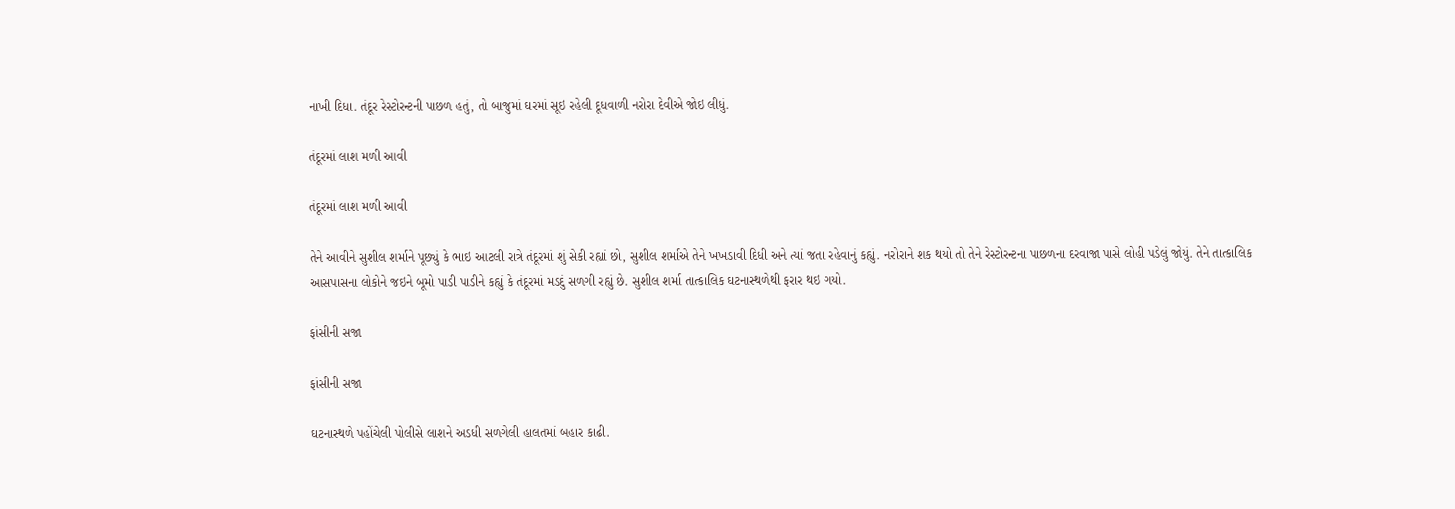નાખી દિધા. તંદૂર રેસ્ટોરન્ટની પાછળ હતું, તો બાજુમાં ઘરમાં સૂઇ રહેલી દૂધવાળી નરોરા દેવીએ જોઇ લીધું.

તંદૂરમાં લાશ મળી આવી

તંદૂરમાં લાશ મળી આવી

તેને આવીને સુશીલ શર્માને પૂછ્યું કે ભાઇ આટલી રાત્રે તંદૂરમાં શું સેકી રહ્યાં છો, સુશીલ શર્માએ તેને ખખડાવી દિધી અને ત્યાં જતા રહેવાનું કહ્યું. નરોરાને શક થયો તો તેને રેસ્ટોરન્ટના પાછળના દરવાજા પાસે લોહી પડેલું જોયું. તેને તાત્કાલિક આસપાસના લોકોને જઇને બૂમો પાડી પાડીને કહ્યું કે તંદૂરમાં મડદું સળગી રહ્યું છે. સુશીલ શર્મા તાત્કાલિક ઘટનાસ્થળેથી ફરાર થઇ ગયો.

ફાંસીની સજા

ફાંસીની સજા

ઘટનાસ્થળે પહોંચેલી પોલીસે લાશને અડધી સળગેલી હાલતમાં બહાર કાઢી.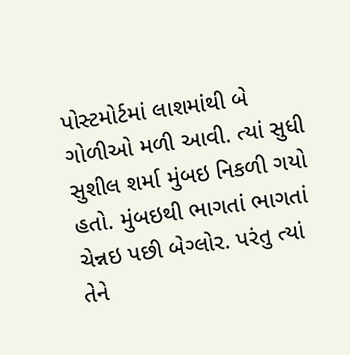પોસ્ટમોર્ટમાં લાશમાંથી બે ગોળીઓ મળી આવી. ત્યાં સુધી સુશીલ શર્મા મુંબઇ નિકળી ગયો હતો. મુંબઇથી ભાગતાં ભાગતાં ચેન્નઇ પછી બેગ્લોર. પરંતુ ત્યાં તેને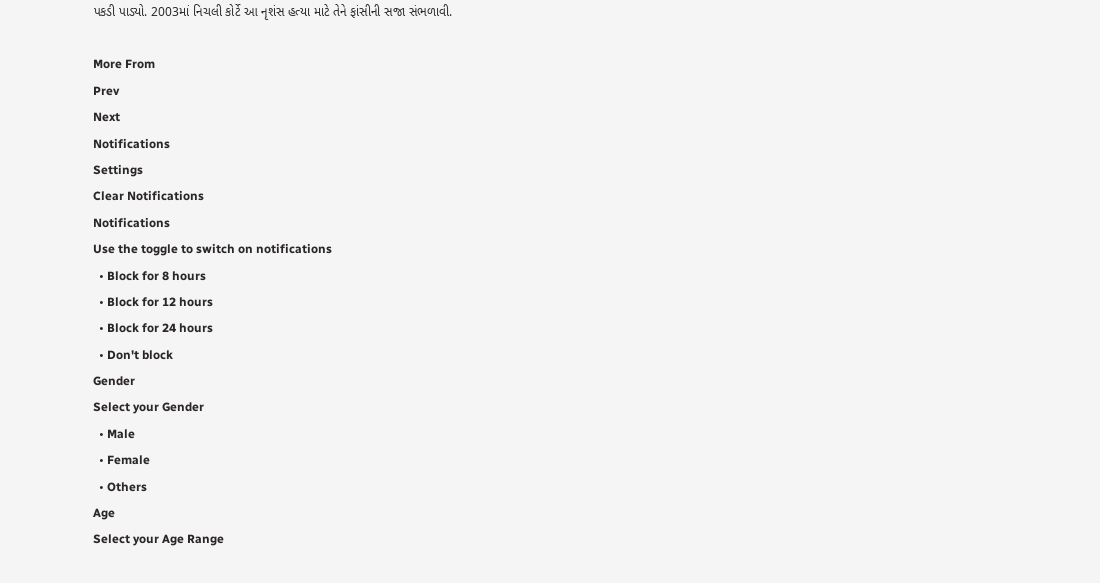પકડી પાડ્યો. 2003માં નિચલી કોર્ટે આ નૃશંસ હત્યા માટે તેને ફાંસીની સજા સંભળાવી.

More From
Prev
Next
Notifications
Settings
Clear Notifications
Notifications
Use the toggle to switch on notifications
  • Block for 8 hours
  • Block for 12 hours
  • Block for 24 hours
  • Don't block
Gender
Select your Gender
  • Male
  • Female
  • Others
Age
Select your Age Range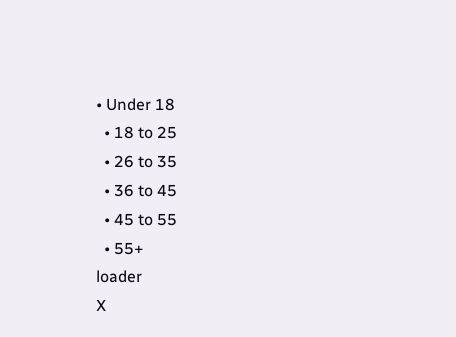• Under 18
  • 18 to 25
  • 26 to 35
  • 36 to 45
  • 45 to 55
  • 55+
loader
X